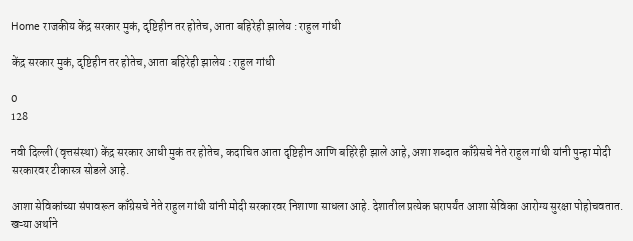Home राजकीय केंद्र सरकार मुकं, दृष्टिहीन तर होतेच, आता बहिरेही झालेय : राहुल गांधी

केंद्र सरकार मुकं, दृष्टिहीन तर होतेच, आता बहिरेही झालेय : राहुल गांधी

0
128

नवी दिल्ली (वृत्तसंस्था) केंद्र सरकार आधी मुकं तर होतेच, कदाचित आता दृष्टिहीन आणि बहिरेही झाले आहे, अशा शब्दात काँग्रेसचे नेते राहुल गांधी यांनी पुन्हा मोदी सरकारवर टीकास्त्र सोडले आहे.

आशा सेविकांच्या संपावरून काँग्रेसचे नेते राहुल गांधी यांनी मोदी सरकारवर निशाणा साधला आहे. देशातील प्रत्येक घरापर्यंत आशा सेविका आरोग्य सुरक्षा पोहोचवतात. खऱ्या अर्थाने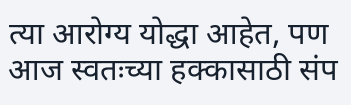त्या आरोग्य योद्धा आहेत, पण आज स्वतःच्या हक्कासाठी संप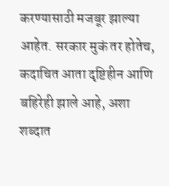करण्यासाठी मजबूर झाल्या आहेत. सरकार मुकं तर होतेच, कदाचित आता दृष्टिहीन आणि बहिरेही झाले आहे, अशा शब्दात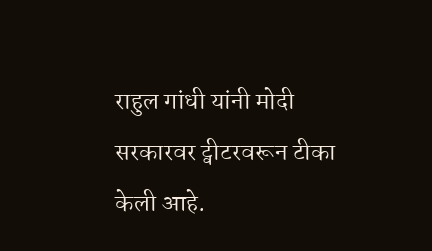राहुल गांधी यांनी मोदी सरकारवर ट्वीटरवरून टीका केली आहे.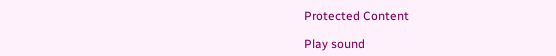Protected Content

Play sound